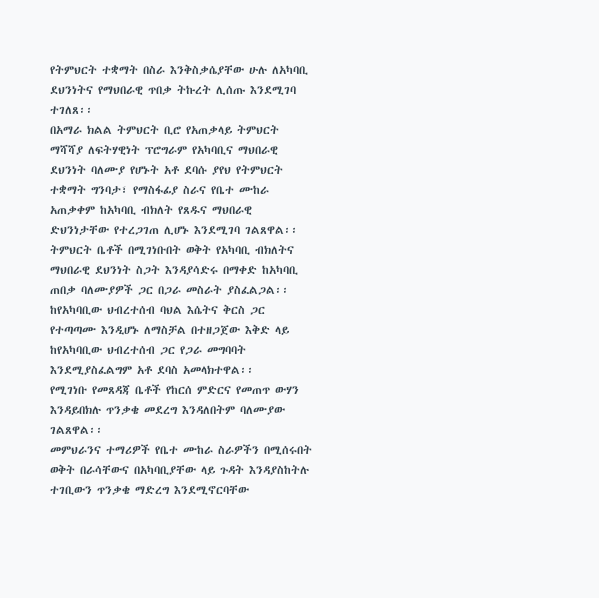የትምህርት ተቋማት በስራ እንቅስቃሴያቸው ሁሉ ለአካባቢ ደህንነትና የማህበራዊ ጥበቃ ትኩረት ሊሰጡ እንደሚገባ ተገለጸ፡፡
በአማራ ክልል ትምህርት ቢሮ የአጠቃላይ ትምህርት ማሻሻያ ለፍትሃዊነት ፕሮግራም የአካባቢና ማህበራዊ ደህንነት ባለሙያ የሆኑት አቶ ደባሱ ያየህ የትምህርት ተቋማት ግንባታ፣ የማስፋፊያ ስራና የቤተ ሙከራ አጠቃቀም ከአካባቢ ብክለት የጸዱና ማህበራዊ ድህንነታቸው የተረጋገጠ ሊሆኑ እንደሚገባ ገልጸዋል፡፡
ትምህርት ቤቶች በሚገነቡበት ወቅት የአካባቢ ብክለትና ማህበራዊ ደህንነት ስጋት እንዳያሳድሩ በማቀድ ከአካባቢ ጠበቃ ባለሙያዎች ጋር በጋራ መስራት ያስፈልጋል፡፡ ከየአካባቢው ህብረተሰብ ባህል እሴትና ቅርስ ጋር የተጣጣሙ እንዲሆኑ ለማስቻል በተዘጋጀው እቅድ ላይ ከየአካባቢው ህብረተሰብ ጋር የጋራ መግባባት እንደሚያስፈልግም አቶ ደባስ አመላክተዋል፡፡
የሚገነቡ የመጸዳጃ ቤቶች የከርሰ ምድርና የመጠጥ ውሃን እንዳይበክሉ ጥንቃቄ መደረግ እንዳለበትም ባለሙያው ገልጸዋል፡፡
መምህራንና ተማሪዎች የቤተ ሙከራ ስራዎችን በሚሰሩበት ወቅት በራሳቸውና በአካባቢያቸው ላይ ጉዳት እንዳያስከትሉ ተገቢውን ጥንቃቄ ማድረግ እንደሚኖርባቸው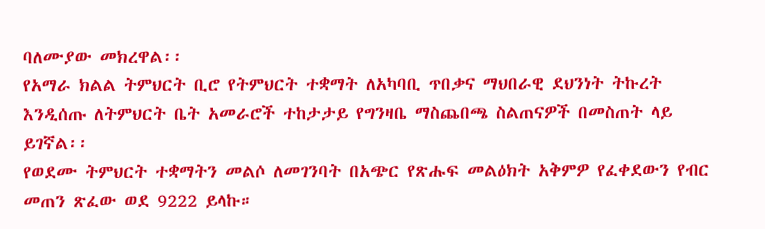ባለሙያው መክረዋል፡፡
የአማራ ክልል ትምህርት ቢሮ የትምህርት ተቋማት ለአካባቢ ጥበቃና ማህበራዊ ደህንነት ትኩረት እንዲሰጡ ለትምህርት ቤት አመራሮች ተከታታይ የግንዛቤ ማስጨበጫ ስልጠናዎች በመስጠት ላይ ይገኛል፡፡
የወደሙ ትምህርት ተቋማትን መልሶ ለመገንባት በአጭር የጽሑፍ መልዕክት አቅምዎ የፈቀደውን የብር መጠን ጽፈው ወደ 9222 ይላኩ።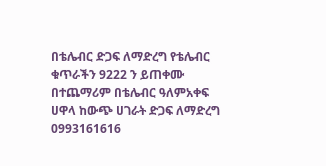በቴሌብር ድጋፍ ለማድረግ የቴሌብር ቁጥራችን 9222 ን ይጠቀሙ በተጨማሪም በቴሌብር ዓለምአቀፍ ሀዋላ ከውጭ ሀገራት ድጋፍ ለማድረግ 0993161616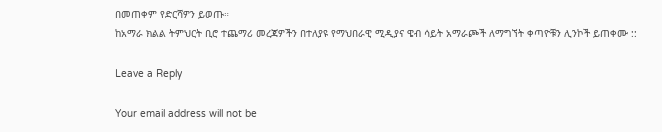በመጠቀም የድርሻዎን ይወጡ።
ከአማራ ክልል ትምህርት ቢሮ ተጨማሪ መረጃዎችን በተለያዩ የማህበራዊ ሚዲያና ዌብ ሳይት አማራጮች ለማግኘት ቀጣዮቹን ሊንኮች ይጠቀሙ ::

Leave a Reply

Your email address will not be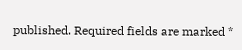published. Required fields are marked *